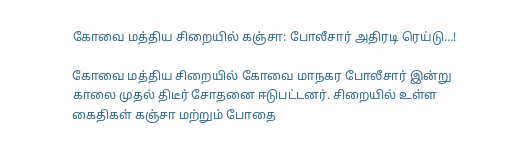கோவை மத்திய சிறையில் கஞ்சா: போலீசார் அதிரடி ரெய்டு…!

கோவை மத்திய சிறையில் கோவை மாநகர போலீசார் இன்று காலை முதல் திடீர் சோதனை ஈடுபட்டனர். சிறையில் உள்ள கைதிகள் கஞ்சா மற்றும் போதை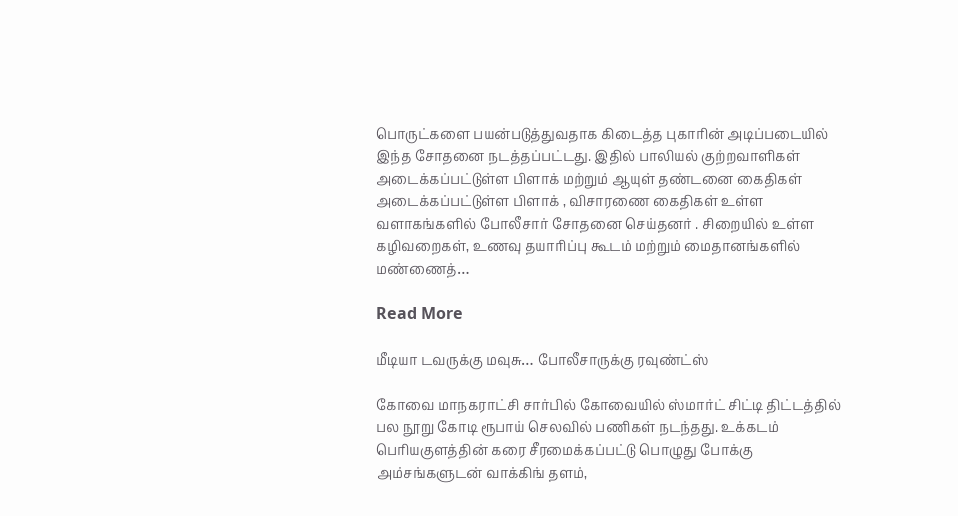பொருட்களை பயன்படுத்துவதாக கிடைத்த புகாரின் அடிப்படையில் இந்த சோதனை நடத்தப்பட்டது. இதில் பாலியல் குற்றவாளிகள் அடைக்கப்பட்டுள்ள பிளாக் மற்றும் ஆயுள் தண்டனை கைதிகள் அடைக்கப்பட்டுள்ள பிளாக் , விசாரணை கைதிகள் உள்ள வளாகங்களில் போலீசார் சோதனை செய்தனர் . சிறையில் உள்ள கழிவறைகள், உணவு தயாரிப்பு கூடம் மற்றும் மைதானங்களில் மண்ணைத்…

Read More

மீடியா டவருக்கு மவுசு… போலீசாருக்கு ரவுண்ட்ஸ்

கோவை மாநகராட்சி சார்பில் கோவையில் ஸ்மார்ட் சிட்டி திட்டத்தில் பல நூறு கோடி ரூபாய் செலவில் பணிகள் நடந்தது. உக்கடம் பெரியகுளத்தின் கரை சீரமைக்கப்பட்டு பொழுது போக்கு அம்சங்களுடன் வாக்கிங் தளம்,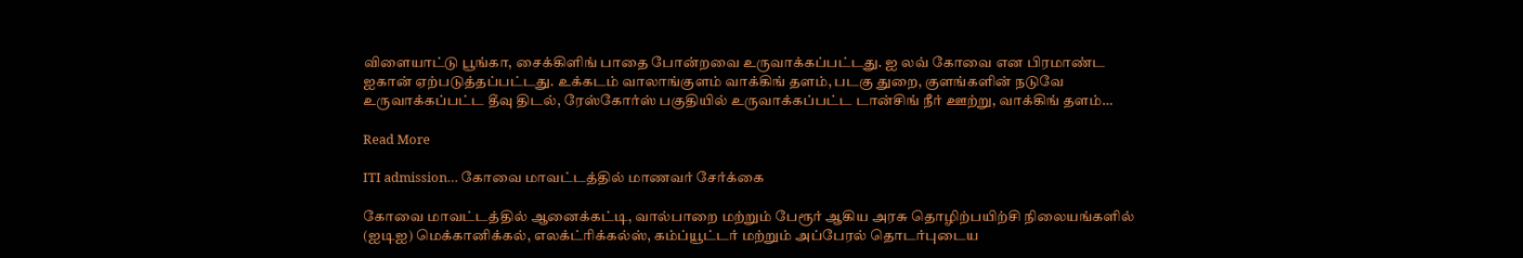விளையாட்டு பூங்கா, சைக்கிளிங் பாதை போன்றவை உருவாக்கப்பட்டது. ஐ லவ் கோவை என பிரமாண்ட ஐகான் ஏற்படுத்தப்பட்டது. உக்கடம் வாலாங்குளம் வாக்கிங் தளம், படகு துறை, குளங்களின் நடுவே உருவாக்கப்பட்ட தீவு திடல், ரேஸ்கோர்ஸ் பகுதியில் உருவாக்கப்பட்ட டான்சிங் நீர் ஊற்று, வாக்கிங் தளம்…

Read More

ITI admission… கோவை மாவட்டத்தில் மாணவர் சேர்க்கை

கோவை மாவட்டத்தில் ஆனைக்கட்டி, வால்பாறை மற்றும் பேரூர் ஆகிய அரசு தொழிற்பயிற்சி நிலையங்களில் (ஐடிஐ) மெக்கானிக்கல், எலக்ட்ரிக்கல்ஸ், கம்ப்யூட்டர் மற்றும் அப்பேரல் தொடர்புடைய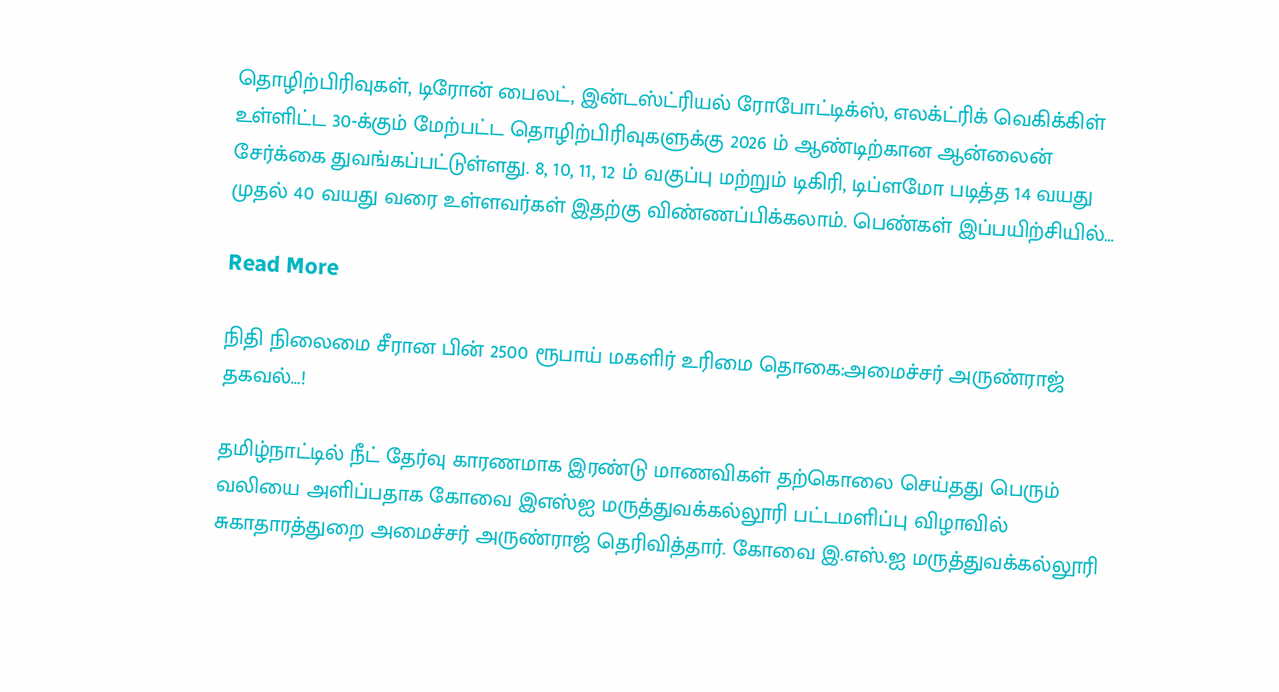தொழிற்பிரிவுகள், டிரோன் பைலட், இன்டஸ்ட்ரியல் ரோபோட்டிக்ஸ், எலக்ட்ரிக் வெகிக்கிள் உள்ளிட்ட 30-க்கும் மேற்பட்ட தொழிற்பிரிவுகளுக்கு 2026 ம் ஆண்டிற்கான ஆன்லைன் சேர்க்கை துவங்கப்பட்டுள்ளது. 8, 10, 11, 12 ம் வகுப்பு மற்றும் டிகிரி, டிப்ளமோ படித்த 14 வயது முதல் 40 வயது வரை உள்ளவர்கள் இதற்கு விண்ணப்பிக்கலாம். பெண்கள் இப்பயிற்சியில்…

Read More

நிதி நிலைமை சீரான பின் 2500 ரூபாய் மகளிர் உரிமை தொகை:அமைச்சர் அருண்ராஜ் தகவல்…!

தமிழ்நாட்டில் நீட் தேர்வு காரணமாக இரண்டு மாணவிகள் தற்கொலை செய்தது பெரும் வலியை அளிப்பதாக கோவை இஎஸ்ஐ மருத்துவக்கல்லூரி பட்டமளிப்பு விழாவில் சுகாதாரத்துறை அமைச்சர் அருண்ராஜ் தெரிவித்தார். கோவை இ.எஸ்.ஐ மருத்துவக்கல்லூரி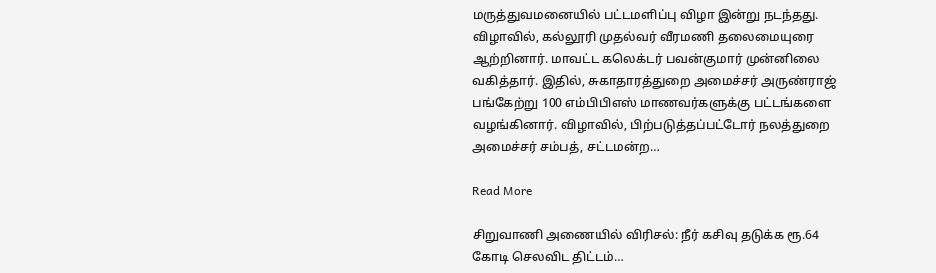மருத்துவமனையில் பட்டமளிப்பு விழா இன்று நடந்தது. விழாவில், கல்லூரி முதல்வர் வீரமணி தலைமையுரை ஆற்றினார். மாவட்ட கலெக்டர் பவன்குமார் முன்னிலை வகித்தார். இதில், சுகாதாரத்துறை அமைச்சர் அருண்ராஜ் பங்கேற்று 100 எம்பிபிஎஸ் மாணவர்களுக்கு பட்டங்களை வழங்கினார். விழாவில், பிற்படுத்தப்பட்டோர் நலத்துறை அமைச்சர் சம்பத், சட்டமன்ற…

Read More

சிறுவாணி அணையில் விரிசல்: நீர் கசிவு தடுக்க ரூ.64 கோடி செலவிட திட்டம்…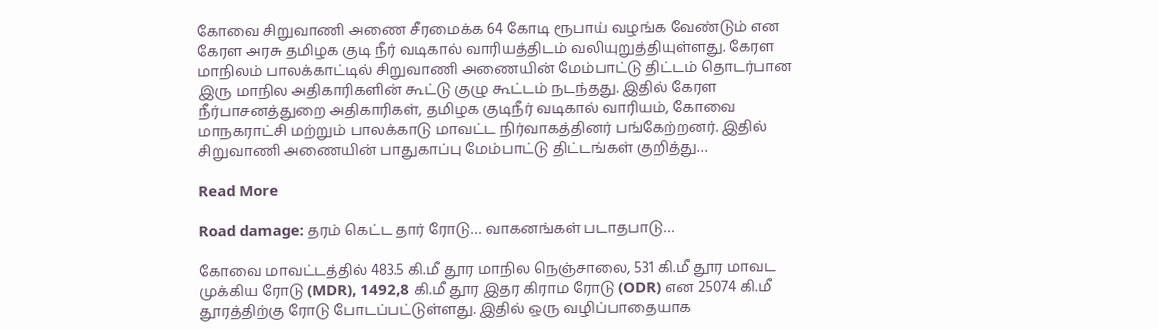கோவை சிறுவாணி அணை சீரமைக்க 64 கோடி ரூபாய் வழங்க வேண்டும் என கேரள அரசு தமிழக குடி நீர் வடிகால் வாரியத்திடம் வலியுறுத்தியுள்ளது. கேரள மாநிலம் பாலக்காட்டில் சிறுவாணி அணையின் மேம்பாட்டு திட்டம் தொடர்பான இரு மாநில அதிகாரிகளின் கூட்டு குழு கூட்டம் நடந்தது. இதில் கேரள நீர்பாசனத்துறை அதிகாரிகள், தமிழக குடிநீர் வடிகால் வாரியம், கோவை மாநகராட்சி மற்றும் பாலக்காடு மாவட்ட நிர்வாகத்தினர் பங்கேற்றனர். இதில் சிறுவாணி அணையின் பாதுகாப்பு மேம்பாட்டு திட்டங்கள் குறித்து…

Read More

Road damage: தரம் கெட்ட தார் ரோடு… வாகனங்கள் படாதபாடு…

கோவை மாவட்டத்தில் 483.5 கி.மீ தூர மாநில நெஞ்சாலை, 531 கி.மீ தூர மாவட முக்கிய ரோடு (MDR), 1492,8 கி.மீ தூர இதர கிராம ரோடு (ODR) என 25074 கி.மீ தூரத்திற்கு ரோடு போடப்பட்டுள்ளது. இதில் ஒரு வழிப்பாதையாக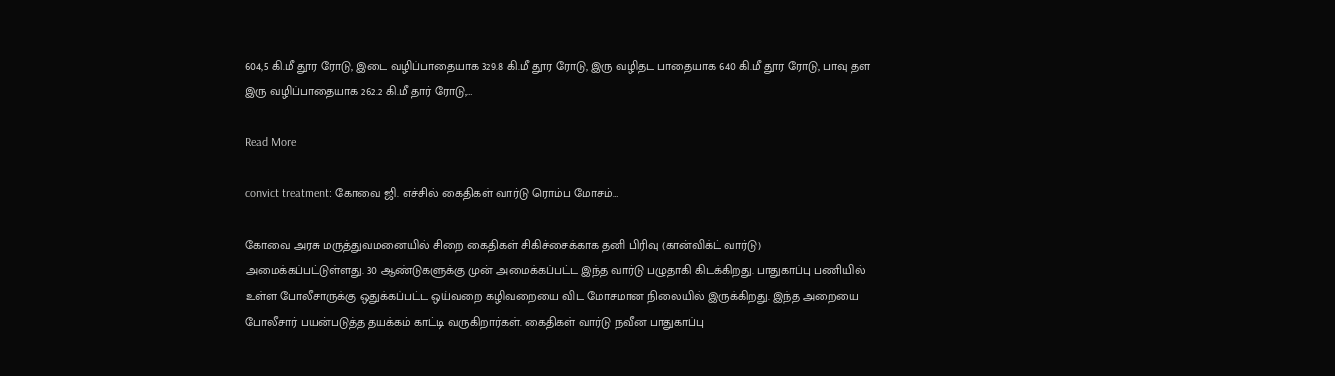604,5 கி.மீ தூர ரோடு, இடை வழிப்பாதையாக 329.8 கி.மீ தூர ரோடு, இரு வழிதட பாதையாக 640 கி.மீ தூர ரோடு, பாவு தள இரு வழிப்பாதையாக 262.2 கி.மீ தார் ரோடு,…

Read More

convict treatment: கோவை ஜி. எச்சில் கைதிகள் வார்டு ரொம்ப மோசம்…

கோவை அரசு மருத்துவமனையில் சிறை கைதிகள் சிகிச்சைக்காக தனி பிரிவு (கான்விக்ட் வார்டு) அமைக்கப்பட்டுள்ளது. 30 ஆண்டுகளுக்கு முன் அமைக்கப்பட்ட இந்த வார்டு பழுதாகி கிடக்கிறது. பாதுகாப்பு பணியில் உள்ள போலீசாருக்கு ஒதுக்கப்பட்ட ஒய்வறை கழிவறையை விட மோசமான நிலையில் இருக்கிறது. இந்த அறையை போலீசார் பயன்படுத்த தயக்கம் காட்டி வருகிறார்கள். கைதிகள் வார்டு நவீன பாதுகாப்பு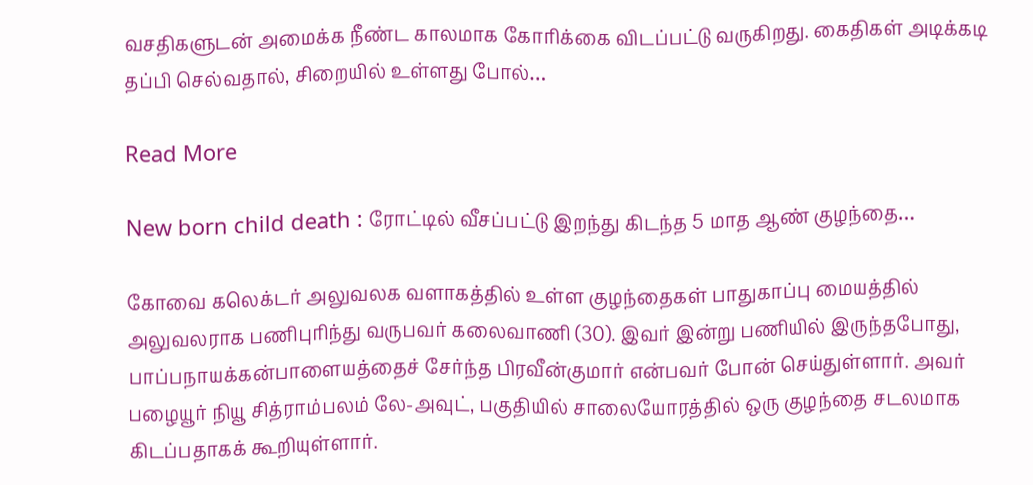வசதிகளுடன் அமைக்க நீண்ட காலமாக கோரிக்கை விடப்பட்டு வருகிறது. கைதிகள் அடிக்கடி தப்பி செல்வதால், சிறையில் உள்ளது போல்…

Read More

New born child death : ரோட்டில் வீசப்பட்டு இறந்து கிடந்த 5 மாத ஆண் குழந்தை…

கோவை கலெக்டர் அலுவலக வளாகத்தில் உள்ள குழந்தைகள் பாதுகாப்பு மையத்தில் அலுவலராக பணிபுரிந்து வருபவர் கலைவாணி (30). இவர் இன்று பணியில் இருந்தபோது, பாப்பநாயக்கன்பாளையத்தைச் சேர்ந்த பிரவீன்குமார் என்பவர் போன் செய்துள்ளார். அவர் பழையூர் நியூ சித்ராம்பலம் லே-அவுட், பகுதியில் சாலையோரத்தில் ஒரு குழந்தை சடலமாக கிடப்பதாகக் கூறியுள்ளார்.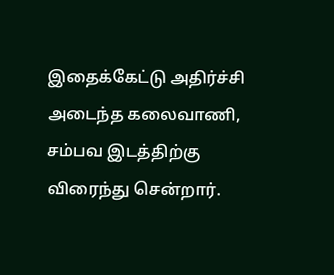இதைக்கேட்டு அதிர்ச்சி அடைந்த கலைவாணி, சம்பவ இடத்திற்கு விரைந்து சென்றார்.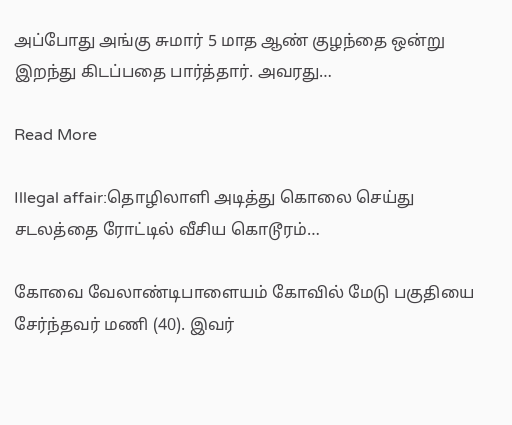அப்போது அங்கு சுமார் 5 மாத ஆண் குழந்தை ஒன்று இறந்து கிடப்பதை பார்த்தார். அவரது…

Read More

Illegal affair:தொழிலாளி அடித்து கொலை செய்து சடலத்தை ரோட்டில் வீசிய கொடூரம்…

கோவை வேலாண்டிபாளையம் கோவில் மேடு பகுதியை சேர்ந்தவர் மணி (40). இவர்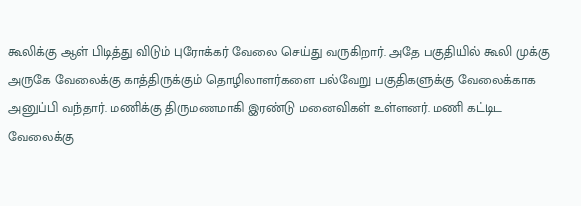கூலிக்கு ஆள் பிடித்து விடும் புரோக்கர் வேலை செய்து வருகிறார். அதே பகுதியில் கூலி முக்கு அருகே வேலைக்கு காத்திருக்கும் தொழிலாளர்களை பல்வேறு பகுதிகளுக்கு வேலைக்காக அனுப்பி வந்தார். மணிக்கு திருமணமாகி இரண்டு மனைவிகள் உள்ளனர். மணி கட்டிட வேலைக்கு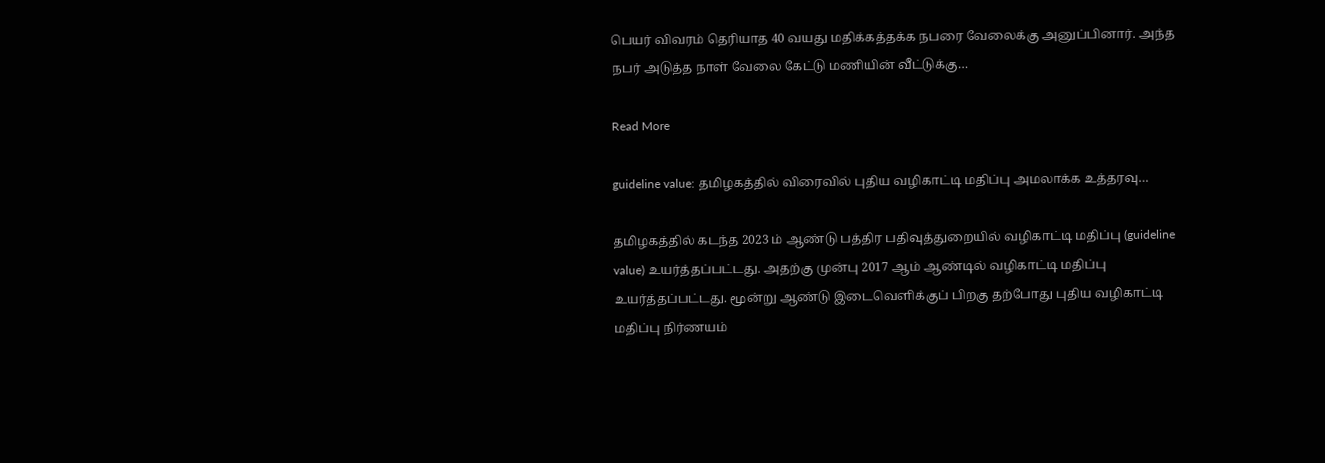பெயர் விவரம் தெரியாத 40 வயது மதிக்கத்தக்க நபரை வேலைக்கு அனுப்பினார். அந்த நபர் அடுத்த நாள் வேலை கேட்டு மணியின் வீட்டுக்கு…

Read More

guideline value: தமிழகத்தில் விரைவில் புதிய வழிகாட்டி மதிப்பு அமலாக்க உத்தரவு…

தமிழகத்தில் கடந்த 2023 ம் ஆண்டு பத்திர பதிவுத்துறையில் வழிகாட்டி மதிப்பு (guideline value) உயர்த்தப்பட்டது. அதற்கு முன்பு 2017 ஆம் ஆண்டில் வழிகாட்டி மதிப்பு உயர்த்தப்பட்டது. மூன்று ஆண்டு இடைவெளிக்குப் பிறகு தற்போது புதிய வழிகாட்டி மதிப்பு நிர்ணயம்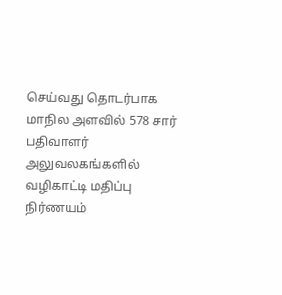செய்வது தொடர்பாக மாநில அளவில் 578 சார் பதிவாளர் அலுவலகங்களில் வழிகாட்டி மதிப்பு நிர்ணயம்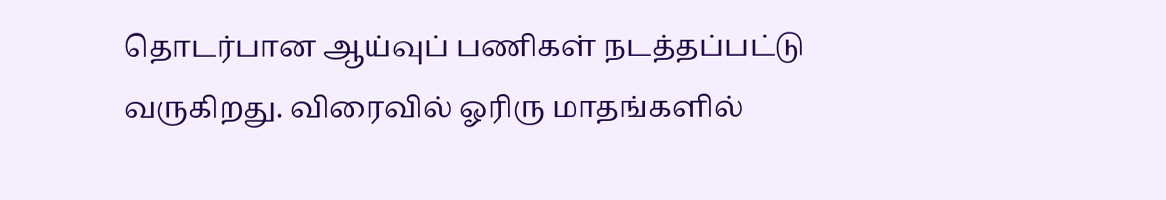தொடர்பான ஆய்வுப் பணிகள் நடத்தப்பட்டு வருகிறது. விரைவில் ஓரிரு மாதங்களில்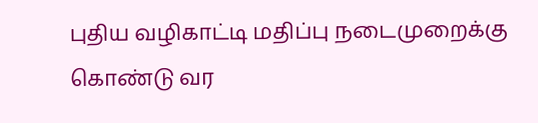புதிய வழிகாட்டி மதிப்பு நடைமுறைக்கு கொண்டு வர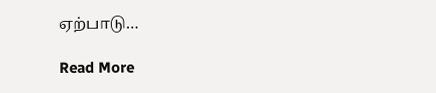ஏற்பாடு…

Read More